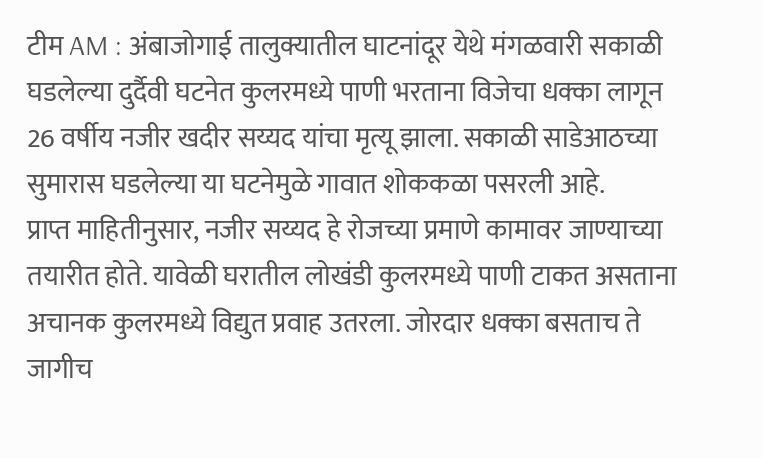टीम AM : अंबाजोगाई तालुक्यातील घाटनांदूर येथे मंगळवारी सकाळी घडलेल्या दुर्दैवी घटनेत कुलरमध्ये पाणी भरताना विजेचा धक्का लागून 26 वर्षीय नजीर खदीर सय्यद यांचा मृत्यू झाला. सकाळी साडेआठच्या सुमारास घडलेल्या या घटनेमुळे गावात शोककळा पसरली आहे.
प्राप्त माहितीनुसार, नजीर सय्यद हे रोजच्या प्रमाणे कामावर जाण्याच्या तयारीत होते. यावेळी घरातील लोखंडी कुलरमध्ये पाणी टाकत असताना अचानक कुलरमध्ये विद्युत प्रवाह उतरला. जोरदार धक्का बसताच ते जागीच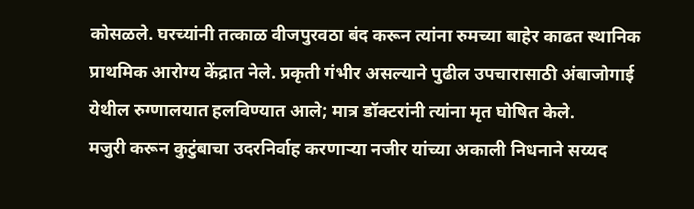कोसळले. घरच्यांनी तत्काळ वीजपुरवठा बंद करून त्यांना रुमच्या बाहेर काढत स्थानिक प्राथमिक आरोग्य केंद्रात नेले. प्रकृती गंभीर असल्याने पुढील उपचारासाठी अंबाजोगाई येथील रुग्णालयात हलविण्यात आले; मात्र डॉक्टरांनी त्यांना मृत घोषित केले.
मजुरी करून कुटुंबाचा उदरनिर्वाह करणाऱ्या नजीर यांच्या अकाली निधनाने सय्यद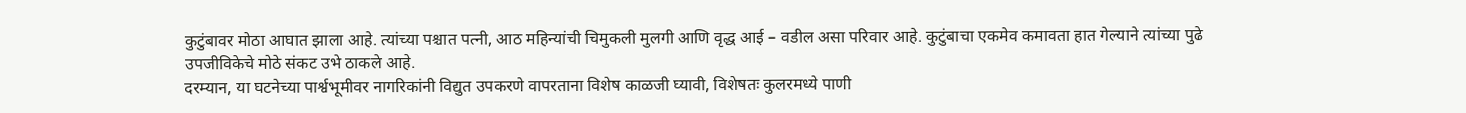कुटुंबावर मोठा आघात झाला आहे. त्यांच्या पश्चात पत्नी, आठ महिन्यांची चिमुकली मुलगी आणि वृद्ध आई – वडील असा परिवार आहे. कुटुंबाचा एकमेव कमावता हात गेल्याने त्यांच्या पुढे उपजीविकेचे मोठे संकट उभे ठाकले आहे.
दरम्यान, या घटनेच्या पार्श्वभूमीवर नागरिकांनी विद्युत उपकरणे वापरताना विशेष काळजी घ्यावी, विशेषतः कुलरमध्ये पाणी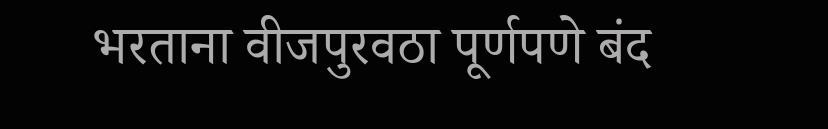भरताना वीजपुरवठा पूर्णपणे बंद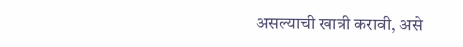असल्याची खात्री करावी, असे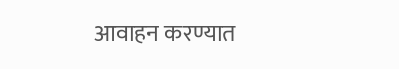आवाहन करण्यात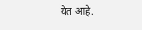येत आहे.